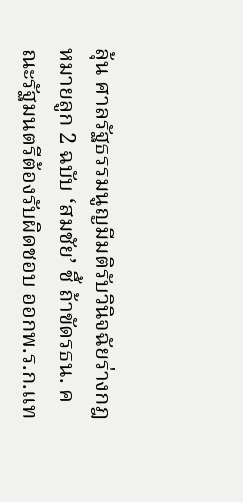ลุ้น ศาลรัฐธรรมนูญมีมติรับวินิจฉัยร่างกฎหมายลูก 2 ฉบับ ‘สมชัย’ ชี้ ถ้าขัดรธน. คณะรัฐมนตรีต้องรับผิดชอบ ออกพ.ร.ก.แท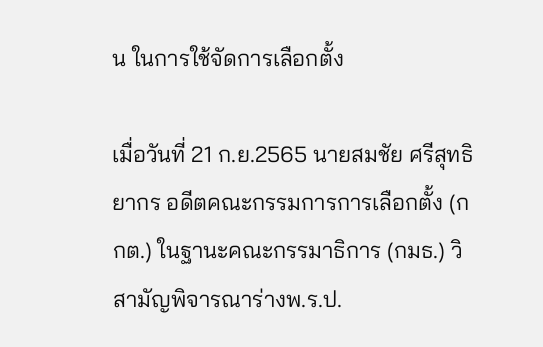น ในการใช้จัดการเลือกตั้ง

เมื่อวันที่ 21 ก.ย.2565 นายสมชัย ศรีสุทธิยากร อดีตคณะกรรมการการเลือกตั้ง (กกต.) ในฐานะคณะกรรมาธิการ (กมธ.) วิสามัญพิจารณาร่างพ.ร.ป.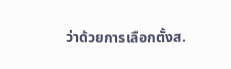ว่าด้วยการเลือกตั้งส.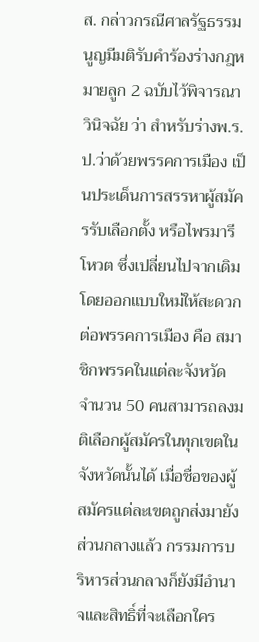ส. กล่าวกรณีศาลรัฐธรรมนูญมีมติรับคำร้องร่างกฎหมายลูก 2 ฉบับไว้พิจารณาวินิจฉัย ว่า สำหรับร่างพ.ร.ป.ว่าด้วยพรรคการเมือง เป็นประเด็นการสรรหาผู้สมัครรับเลือกตั้ง หรือไพรมารีโหวต ซึ่งเปลี่ยนไปจากเดิม โดยออกแบบใหม่ให้สะดวกต่อพรรคการเมือง คือ สมาชิกพรรคในแต่ละจังหวัด จำนวน 50 คนสามารถลงมติเลือกผู้สมัครในทุกเขตในจังหวัดนั้นได้ เมื่อชื่อของผู้สมัครแต่ละเขตถูกส่งมายังส่วนกลางแล้ว กรรมการบริหารส่วนกลางก็ยังมีอำนาจและสิทธิ์ที่จะเลือกใคร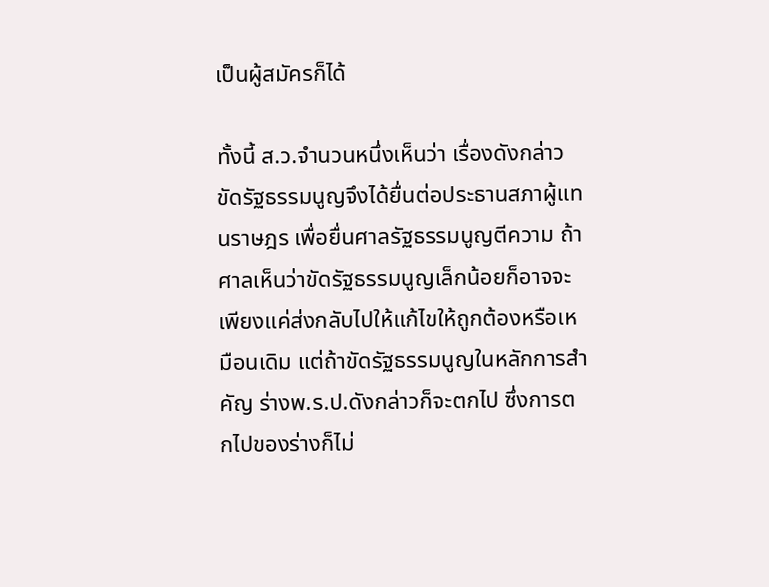เป็นผู้สมัครก็ได้

ทั้งนี้ ส.ว.จำนวนหนึ่งเห็นว่า เรื่องดังกล่าวขัดรัฐธรรมนูญจึงได้ยื่นต่อประธานสภาผู้แทนราษฎร เพื่อยื่นศาลรัฐธรรมนูญตีความ ถ้าศาลเห็นว่าขัดรัฐธรรมนูญเล็กน้อยก็อาจจะเพียงแค่ส่งกลับไปให้แก้ไขให้ถูกต้องหรือเหมือนเดิม แต่ถ้าขัดรัฐธรรมนูญในหลักการสำคัญ ร่างพ.ร.ป.ดังกล่าวก็จะตกไป ซึ่งการตกไปของร่างก็ไม่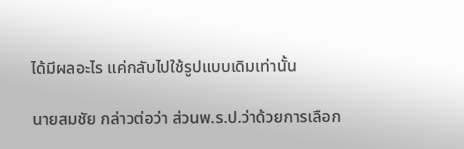ได้มีผลอะไร แค่กลับไปใช้รูปแบบเดิมเท่านั้น

นายสมชัย กล่าวต่อว่า ส่วนพ.ร.ป.ว่าด้วยการเลือก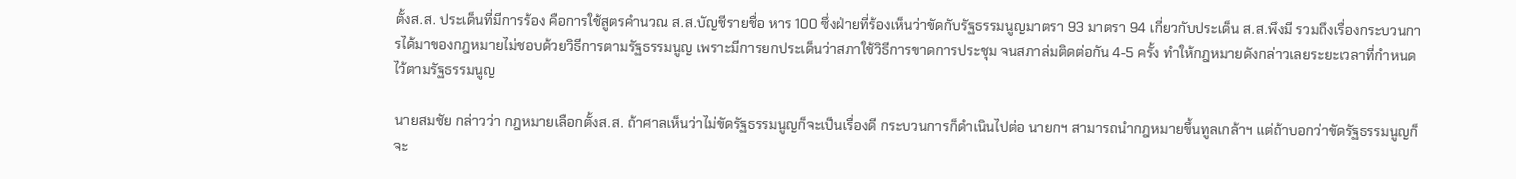ตั้งส.ส. ประเด็นที่มีการร้อง คือการใช้สูตรคำนวณ ส.ส.บัญชีรายชื่อ หาร 100 ซึ่งฝ่ายที่ร้องเห็นว่าขัดกับรัฐธรรมนูญมาตรา 93 มาตรา 94 เกี่ยวกับประเด็น ส.ส.พึงมี รวมถึงเรื่องกระบวนการได้มาของกฎหมายไม่ชอบด้วยวิธีการตามรัฐธรรมนูญ เพราะมีการยกประเด็นว่าสภาใช้วิธีการขาดการประชุม จนสภาล่มติดต่อกัน 4-5 ครั้ง ทำให้กฎหมายดังกล่าวเลยระยะเวลาที่กำหนดไว้ตามรัฐธรรมนูญ

นายสมชัย กล่าวว่า กฎหมายเลือกตั้งส.ส. ถ้าศาลเห็นว่าไม่ขัดรัฐธรรมนูญก็จะเป็นเรื่องดี กระบวนการก็ดำเนินไปต่อ นายกฯ สามารถนำกฎหมายขึ้นทูลเกล้าฯ แต่ถ้าบอกว่าขัดรัฐธรรมนูญก็จะ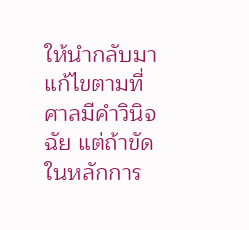ให้นำกลับมาแก้ไขตามที่ศาลมีคำวินิจฉัย แต่ถ้าขัดในหลักการ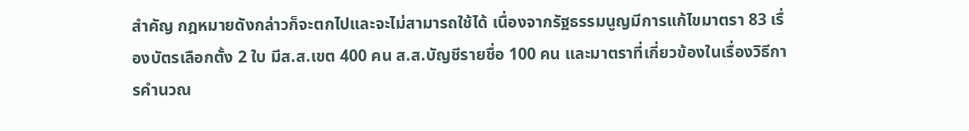สำคัญ กฎหมายดังกล่าวก็จะตกไปและจะไม่สามารถใช้ได้ เนื่องจากรัฐธรรมนูญมีการแก้ไขมาตรา 83 เรื่องบัตรเลือกตั้ง 2 ใบ มีส.ส.เขต 400 คน ส.ส.บัญชีรายชื่อ 100 คน และมาตราที่เกี่ยวข้องในเรื่องวิธีการคำนวณ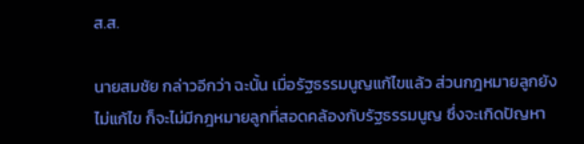ส.ส.

นายสมชัย กล่าวอีกว่า ฉะนั้น เมื่อรัฐธรรมนูญแก้ไขแล้ว ส่วนกฎหมายลูกยังไม่แก้ไข ก็จะไม่มีกฎหมายลูกที่สอดคล้องกับรัฐธรรมนูญ ซึ่งจะเกิดปัญหา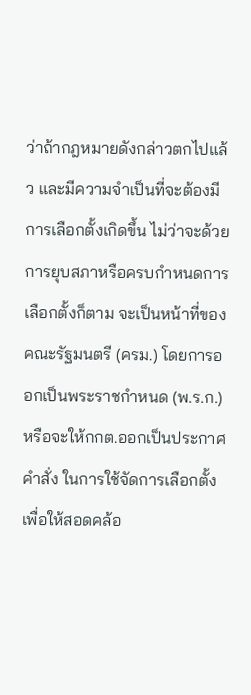ว่าถ้ากฎหมายดังกล่าวตกไปแล้ว และมีความจำเป็นที่จะต้องมีการเลือกตั้งเกิดขึ้น ไม่ว่าจะด้วยการยุบสภาหรือครบกำหนดการเลือกตั้งก็ตาม จะเป็นหน้าที่ของคณะรัฐมนตรี (ครม.) โดยการออกเป็นพระราชกำหนด (พ.ร.ก.) หรือจะให้กกต.ออกเป็นประกาศคำสั่ง ในการใช้จัดการเลือกตั้ง เพื่อให้สอดคล้อ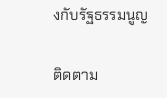งกับรัฐธรรมนูญ

ติดตาม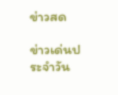ข่าวสด

ข่าวเด่นประจำวัน